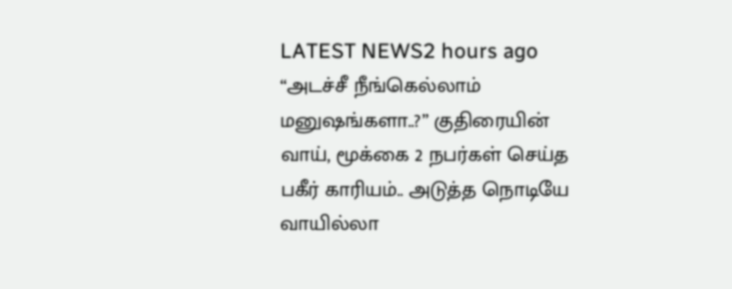LATEST NEWS2 hours ago
“அடச்சீ நீங்கெல்லாம் மனுஷங்களா..?” குதிரையின் வாய், மூக்கை 2 நபர்கள் செய்த பகீர் காரியம்.. அடுத்த நொடியே வாயில்லா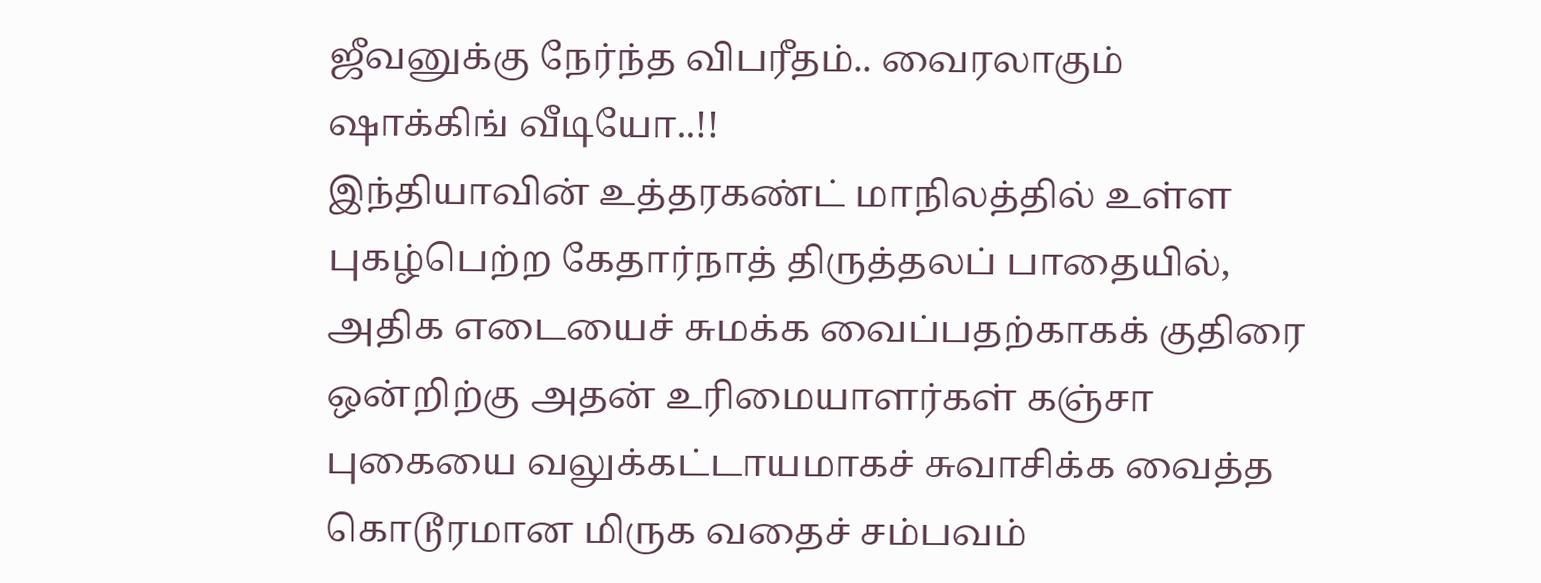ஜீவனுக்கு நேர்ந்த விபரீதம்.. வைரலாகும் ஷாக்கிங் வீடியோ..!!
இந்தியாவின் உத்தரகண்ட் மாநிலத்தில் உள்ள புகழ்பெற்ற கேதார்நாத் திருத்தலப் பாதையில், அதிக எடையைச் சுமக்க வைப்பதற்காகக் குதிரை ஒன்றிற்கு அதன் உரிமையாளர்கள் கஞ்சா புகையை வலுக்கட்டாயமாகச் சுவாசிக்க வைத்த கொடூரமான மிருக வதைச் சம்பவம்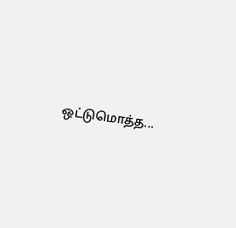ஒட்டுமொத்த...